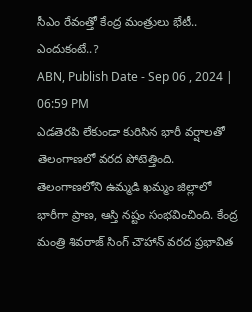సీఎం రేవంత్తో కేంద్ర మంత్రులు భేటీ.. ఎందుకంటే..?
ABN, Publish Date - Sep 06 , 2024 | 06:59 PM
ఎడతెరపి లేకుండా కురిసిన భారీ వర్షాలతో తెలంగాణలో వరద పోటెత్తింది. తెలంగాణలోని ఉమ్మడి ఖమ్మం జిల్లాలో భారీగా ప్రాణ, ఆస్తి నష్టం సంభవించింది. కేంద్ర మంత్రి శివరాజ్ సింగ్ చౌహాన్ వరద ప్రభావిత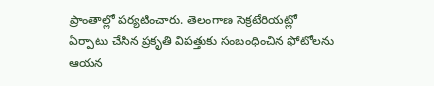ప్రాంతాల్లో పర్యటించారు. తెలంగాణ సెక్రటేరియట్లో ఏర్పాటు చేసిన ప్రకృతి విపత్తుకు సంబంధించిన ఫోటోలను ఆయన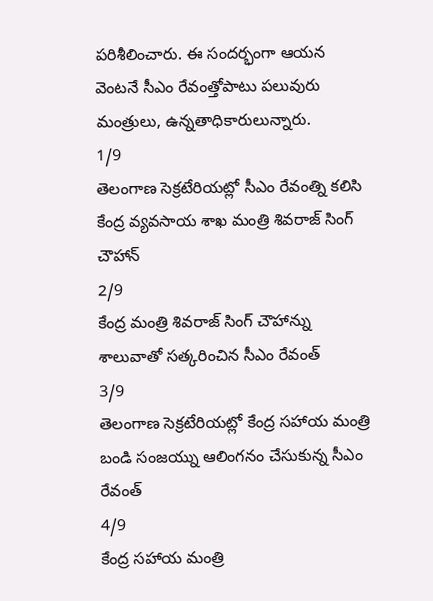పరిశీలించారు. ఈ సందర్భంగా ఆయన వెంటనే సీఎం రేవంత్తోపాటు పలువురు మంత్రులు, ఉన్నతాధికారులున్నారు.
1/9
తెలంగాణ సెక్రటేరియట్లో సీఎం రేవంత్ని కలిసి కేంద్ర వ్యవసాయ శాఖ మంత్రి శివరాజ్ సింగ్ చౌహాన్
2/9
కేంద్ర మంత్రి శివరాజ్ సింగ్ చౌహాన్ను శాలువాతో సత్కరించిన సీఎం రేవంత్
3/9
తెలంగాణ సెక్రటేరియట్లో కేంద్ర సహాయ మంత్రి బండి సంజయ్ను ఆలింగనం చేసుకున్న సీఎం రేవంత్
4/9
కేంద్ర సహాయ మంత్రి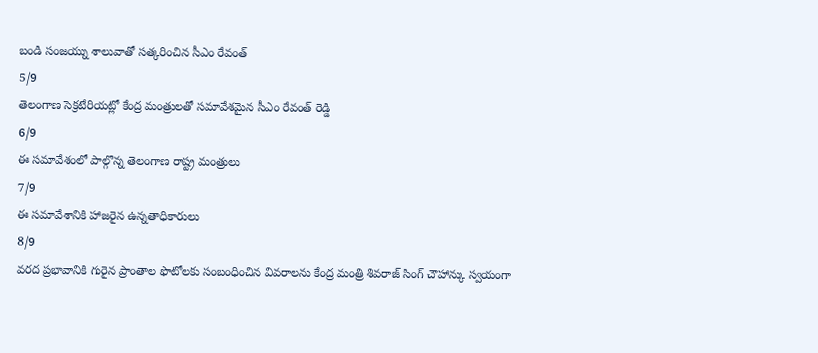బండి సంజయ్ను శాలువాతో సత్కరించిన సీఎం రేవంత్
5/9
తెలంగాణ సెక్రటేరియట్లో కేంద్ర మంత్రులతో సమావేశమైన సీఎం రేవంత్ రెడ్డి
6/9
ఈ సమావేశంలో పాల్గొన్న తెలంగాణ రాష్ట్ర మంత్రులు
7/9
ఈ సమావేశానికి హాజరైన ఉన్నతాధికారులు
8/9
వరద ప్రభావానికి గురైన ప్రాంతాల ఫొటోలకు సంబంధించిన వివరాలను కేంద్ర మంత్రి శివరాజ్ సింగ్ చౌహాన్కు స్వయంగా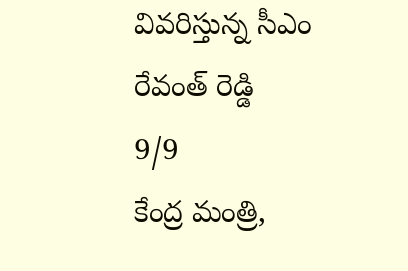వివరిస్తున్న సీఎం రేవంత్ రెడ్డి
9/9
కేంద్ర మంత్రి,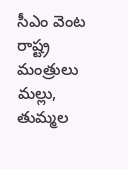సీఎం వెంట రాష్ట్ర మంత్రులు మల్లు, తుమ్మల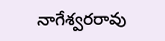నాగేశ్వరరావు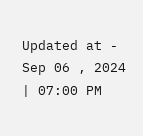Updated at - Sep 06 , 2024 | 07:00 PM